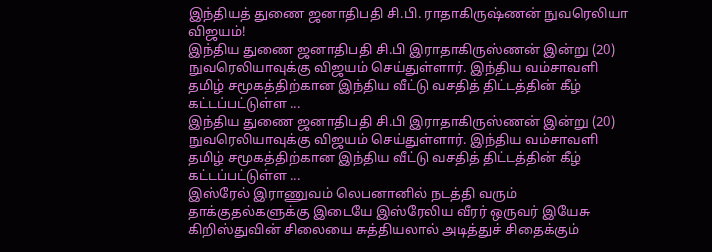இந்தியத் துணை ஜனாதிபதி சி.பி. ராதாகிருஷ்ணன் நுவரெலியா விஜயம்!
இந்திய துணை ஜனாதிபதி சி.பி இராதாகிருஸ்ணன் இன்று (20) நுவரெலியாவுக்கு விஜயம் செய்துள்ளார். இந்திய வம்சாவளி தமிழ் சமூகத்திற்கான இந்திய வீட்டு வசதித் திட்டத்தின் கீழ் கட்டப்பட்டுள்ள ...
இந்திய துணை ஜனாதிபதி சி.பி இராதாகிருஸ்ணன் இன்று (20) நுவரெலியாவுக்கு விஜயம் செய்துள்ளார். இந்திய வம்சாவளி தமிழ் சமூகத்திற்கான இந்திய வீட்டு வசதித் திட்டத்தின் கீழ் கட்டப்பட்டுள்ள ...
இஸ்ரேல் இராணுவம் லெபனானில் நடத்தி வரும் தாக்குதல்களுக்கு இடையே இஸ்ரேலிய வீரர் ஒருவர் இயேசு கிறிஸ்துவின் சிலையை சுத்தியலால் அடித்துச் சிதைக்கும்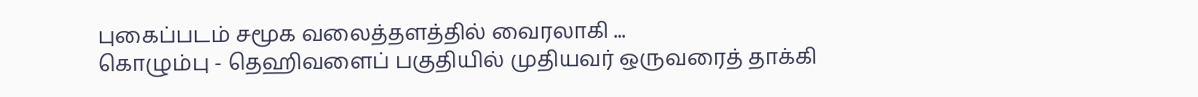புகைப்படம் சமூக வலைத்தளத்தில் வைரலாகி ...
கொழும்பு - தெஹிவளைப் பகுதியில் முதியவர் ஒருவரைத் தாக்கி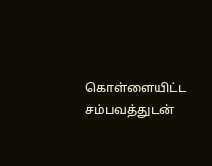கொள்ளையிட்ட சம்பவத்துடன்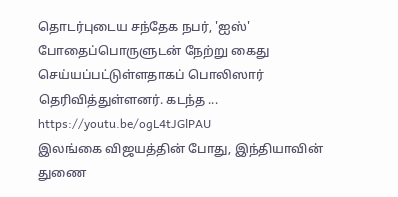தொடர்புடைய சந்தேக நபர், 'ஐஸ்' போதைப்பொருளுடன் நேற்று கைது செய்யப்பட்டுள்ளதாகப் பொலிஸார் தெரிவித்துள்ளனர். கடந்த ...
https://youtu.be/ogL4tJGlPAU
இலங்கை விஜயத்தின் போது, இந்தியாவின் துணை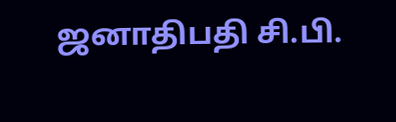ஜனாதிபதி சி.பி.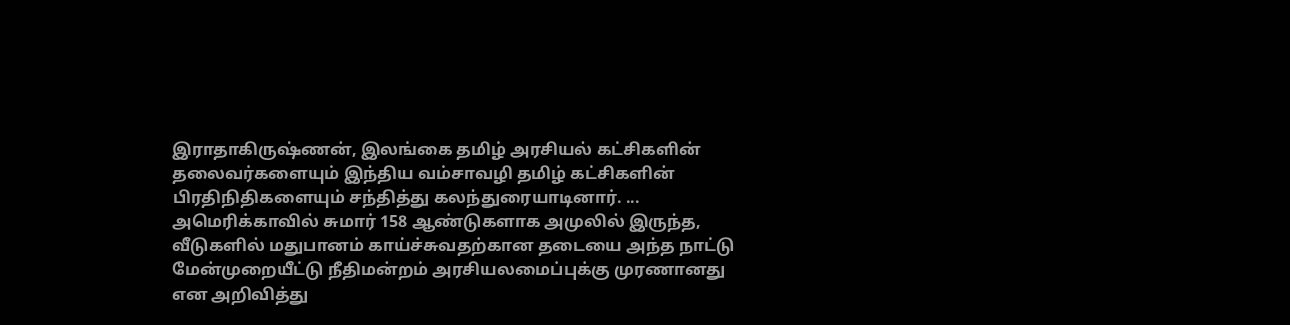இராதாகிருஷ்ணன், இலங்கை தமிழ் அரசியல் கட்சிகளின் தலைவர்களையும் இந்திய வம்சாவழி தமிழ் கட்சிகளின் பிரதிநிதிகளையும் சந்தித்து கலந்துரையாடினார். ...
அமெரிக்காவில் சுமார் 158 ஆண்டுகளாக அமுலில் இருந்த, வீடுகளில் மதுபானம் காய்ச்சுவதற்கான தடையை அந்த நாட்டு மேன்முறையீட்டு நீதிமன்றம் அரசியலமைப்புக்கு முரணானது என அறிவித்து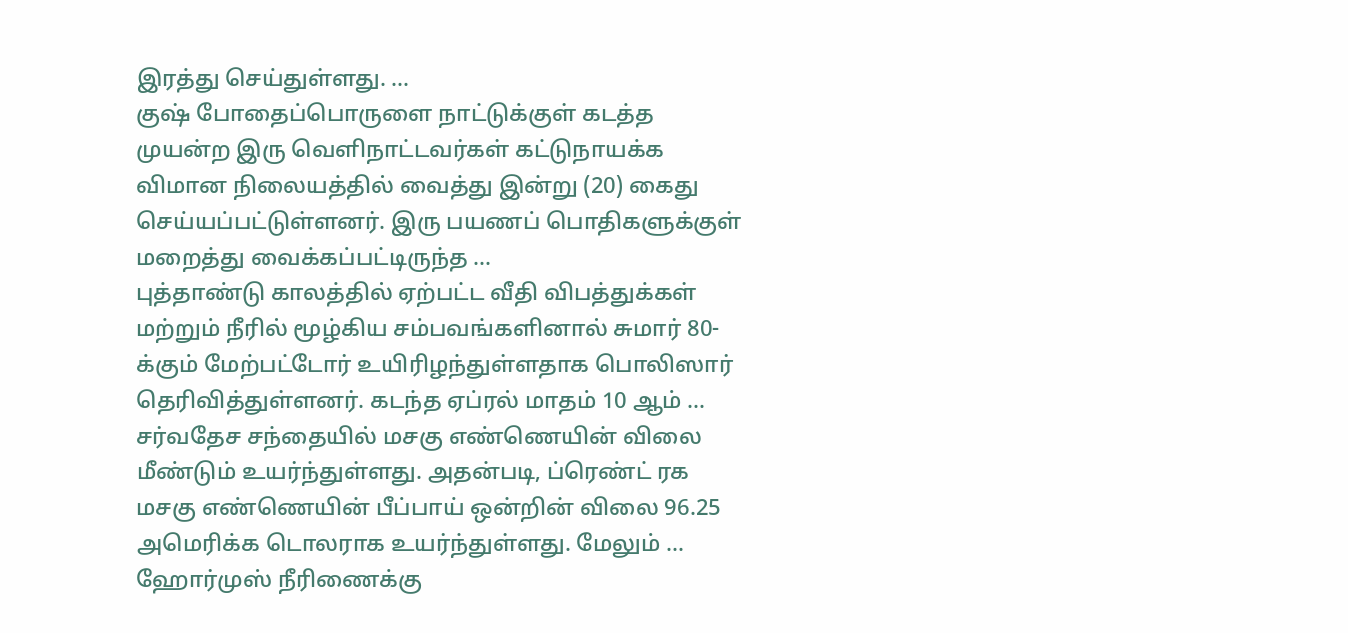இரத்து செய்துள்ளது. ...
குஷ் போதைப்பொருளை நாட்டுக்குள் கடத்த முயன்ற இரு வெளிநாட்டவர்கள் கட்டுநாயக்க விமான நிலையத்தில் வைத்து இன்று (20) கைது செய்யப்பட்டுள்ளனர். இரு பயணப் பொதிகளுக்குள் மறைத்து வைக்கப்பட்டிருந்த ...
புத்தாண்டு காலத்தில் ஏற்பட்ட வீதி விபத்துக்கள் மற்றும் நீரில் மூழ்கிய சம்பவங்களினால் சுமார் 80-க்கும் மேற்பட்டோர் உயிரிழந்துள்ளதாக பொலிஸார் தெரிவித்துள்ளனர். கடந்த ஏப்ரல் மாதம் 10 ஆம் ...
சர்வதேச சந்தையில் மசகு எண்ணெயின் விலை மீண்டும் உயர்ந்துள்ளது. அதன்படி, ப்ரெண்ட் ரக மசகு எண்ணெயின் பீப்பாய் ஒன்றின் விலை 96.25 அமெரிக்க டொலராக உயர்ந்துள்ளது. மேலும் ...
ஹோர்முஸ் நீரிணைக்கு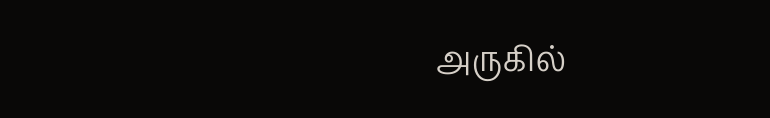அருகில்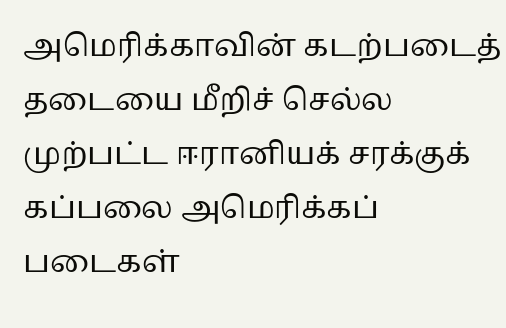அமெரிக்காவின் கடற்படைத் தடையை மீறிச் செல்ல முற்பட்ட ஈரானியக் சரக்குக் கப்பலை அமெரிக்கப் படைகள்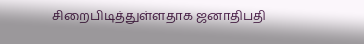சிறைபிடித்துள்ளதாக ஜனாதிபதி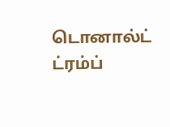டொனால்ட் ட்ரம்ப்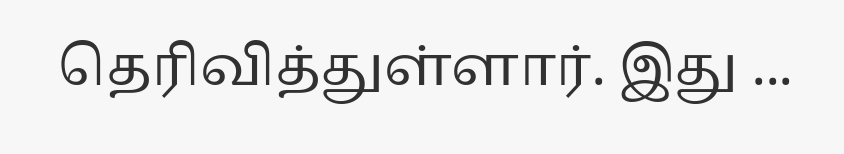தெரிவித்துள்ளார். இது ...